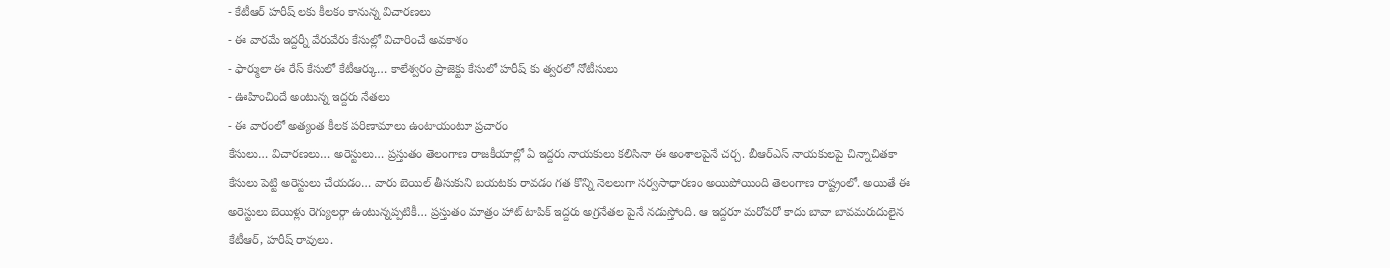- కేటీఆర్ హరీష్ లకు కీలకం కానున్న విచారణలు
- ఈ వారమే ఇద్దర్నీ వేరువేరు కేసుల్లో విచారించే అవకాశం
- ఫార్ములా ఈ రేస్ కేసులో కేటీఆర్కు… కాలేశ్వరం ప్రాజెక్టు కేసులో హరీష్ కు త్వరలో నోటీసులు
- ఊహించిందే అంటున్న ఇద్దరు నేతలు
- ఈ వారంలో అత్యంత కీలక పరిణామాలు ఉంటాయంటూ ప్రచారం
కేసులు… విచారణలు… అరెస్టులు… ప్రస్తుతం తెలంగాణ రాజకీయాల్లో ఏ ఇద్దరు నాయకులు కలిసినా ఈ అంశాలపైనే చర్చ. బీఆర్ఎస్ నాయకులపై చిన్నాచితకా కేసులు పెట్టి అరెస్టులు చేయడం… వారు బెయిల్ తీసుకుని బయటకు రావడం గత కొన్ని నెలలుగా సర్వసాధారణం అయిపోయింది తెలంగాణ రాష్ట్రంలో. అయితే ఈ అరెస్టులు బెయిళ్లు రెగ్యులర్గా ఉంటున్నప్పటికీ… ప్రస్తుతం మాత్రం హాట్ టాపిక్ ఇద్దరు అగ్రనేతల పైనే నడుస్తోంది. ఆ ఇద్దరూ మరోవరో కాదు బావా బావమరుదులైన కేటీఆర్, హరీష్ రావులు.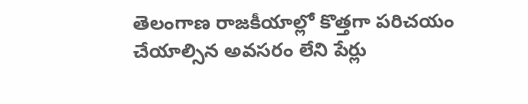తెలంగాణ రాజకీయాల్లో కొత్తగా పరిచయం చేయాల్సిన అవసరం లేని పేర్లు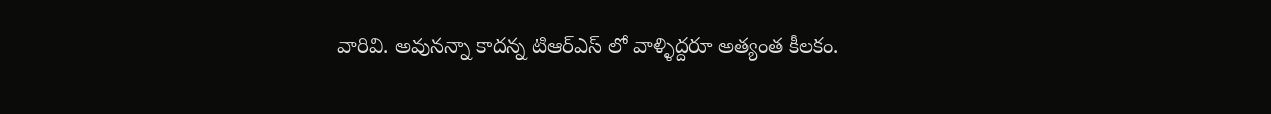వారివి. అవునన్నా కాదన్న టిఆర్ఎస్ లో వాళ్ళిద్దరూ అత్యంత కీలకం.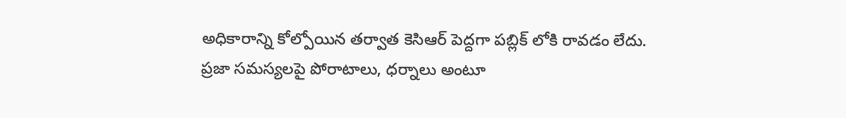అధికారాన్ని కోల్పోయిన తర్వాత కెసిఆర్ పెద్దగా పబ్లిక్ లోకి రావడం లేదు. ప్రజా సమస్యలపై పోరాటాలు, ధర్నాలు అంటూ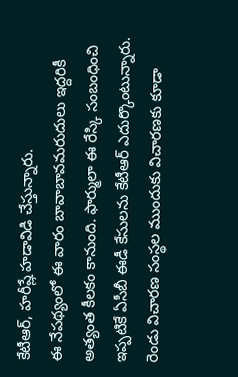కేటీఆర్, హరీష్లే హడావిడి చేస్తున్నారు.
ఈ నేపథ్యంలో ఈ వారం బావాబావమరుదులు ఇద్దరికీ అత్యంత కీలకం కానుంది. ఫార్ములా ఈ రేస్కి సంబంధించి ఇప్పటికే ఏసీబీ ఈడీ కేసులను కేటీఆర్ ఎదుర్కొంటున్నారు. రెండు విచారణ సంస్థల ముందుకు విచారణకు కూడా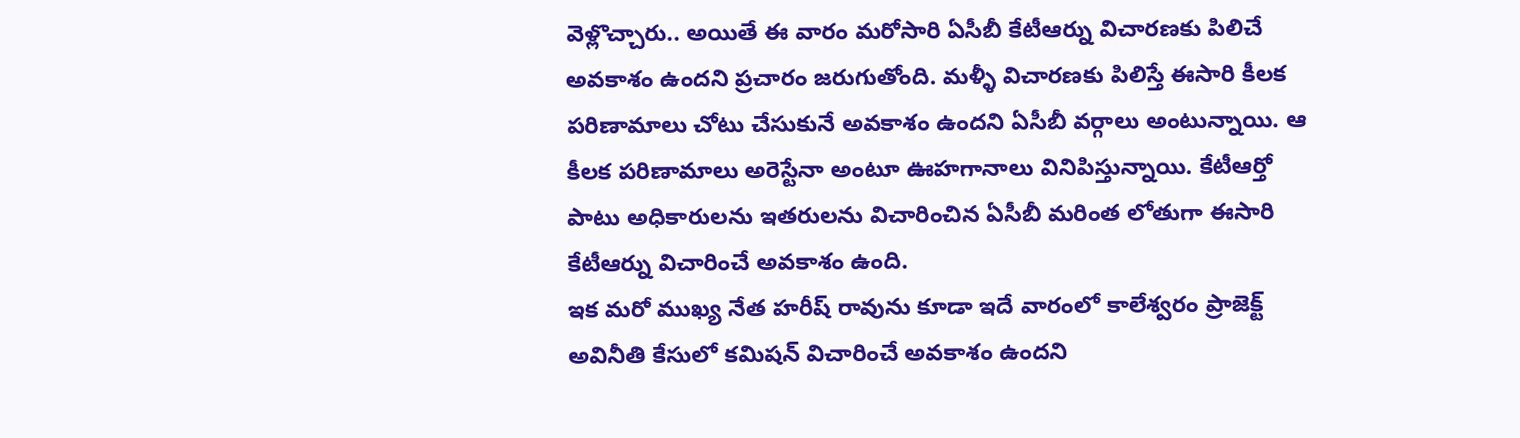వెళ్లొచ్చారు.. అయితే ఈ వారం మరోసారి ఏసీబీ కేటీఆర్ను విచారణకు పిలిచే అవకాశం ఉందని ప్రచారం జరుగుతోంది. మళ్ళీ విచారణకు పిలిస్తే ఈసారి కీలక పరిణామాలు చోటు చేసుకునే అవకాశం ఉందని ఏసీబీ వర్గాలు అంటున్నాయి. ఆ కీలక పరిణామాలు అరెస్టేనా అంటూ ఊహగానాలు వినిపిస్తున్నాయి. కేటీఆర్తో పాటు అధికారులను ఇతరులను విచారించిన ఏసీబీ మరింత లోతుగా ఈసారి కేటీఆర్ను విచారించే అవకాశం ఉంది.
ఇక మరో ముఖ్య నేత హరీష్ రావును కూడా ఇదే వారంలో కాలేశ్వరం ప్రాజెక్ట్ అవినీతి కేసులో కమిషన్ విచారించే అవకాశం ఉందని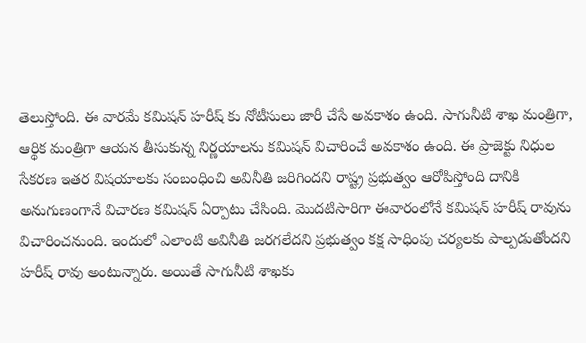తెలుస్తోంది. ఈ వారమే కమిషన్ హరీష్ కు నోటీసులు జారీ చేసే అవకాశం ఉంది. సాగునీటి శాఖ మంత్రిగా, ఆర్థిక మంత్రిగా ఆయన తీసుకున్న నిర్ణయాలను కమిషన్ విచారించే అవకాశం ఉంది. ఈ ప్రాజెక్టు నిధుల సేకరణ ఇతర విషయాలకు సంబంధించి అవినీతి జరిగిందని రాష్ట్ర ప్రభుత్వం ఆరోపిస్తోంది దానికి అనుగుణంగానే విచారణ కమిషన్ ఏర్పాటు చేసింది. మొదటిసారిగా ఈవారంలోనే కమిషన్ హరీష్ రావును విచారించనుంది. ఇందులో ఎలాంటి అవినీతి జరగలేదని ప్రభుత్వం కక్ష సాధింపు చర్యలకు పాల్పడుతోందని హరీష్ రావు అంటున్నారు. అయితే సాగునీటి శాఖకు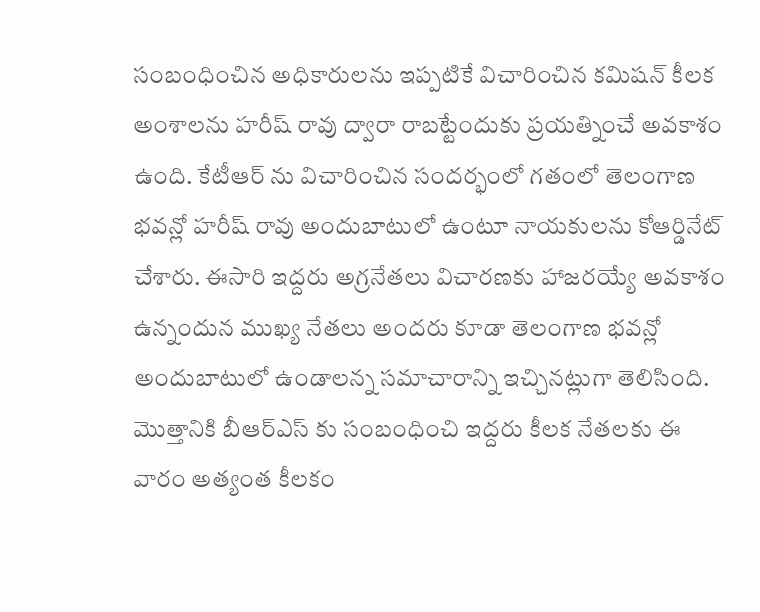సంబంధించిన అధికారులను ఇప్పటికే విచారించిన కమిషన్ కీలక అంశాలను హరీష్ రావు ద్వారా రాబట్టేందుకు ప్రయత్నించే అవకాశం ఉంది. కేటీఆర్ ను విచారించిన సందర్భంలో గతంలో తెలంగాణ భవన్లో హరీష్ రావు అందుబాటులో ఉంటూ నాయకులను కోఆర్డినేట్ చేశారు. ఈసారి ఇద్దరు అగ్రనేతలు విచారణకు హాజరయ్యే అవకాశం ఉన్నందున ముఖ్య నేతలు అందరు కూడా తెలంగాణ భవన్లో అందుబాటులో ఉండాలన్న సమాచారాన్ని ఇచ్చినట్లుగా తెలిసింది. మొత్తానికి బీఆర్ఎస్ కు సంబంధించి ఇద్దరు కీలక నేతలకు ఈ వారం అత్యంత కీలకం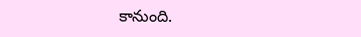కానుంది.